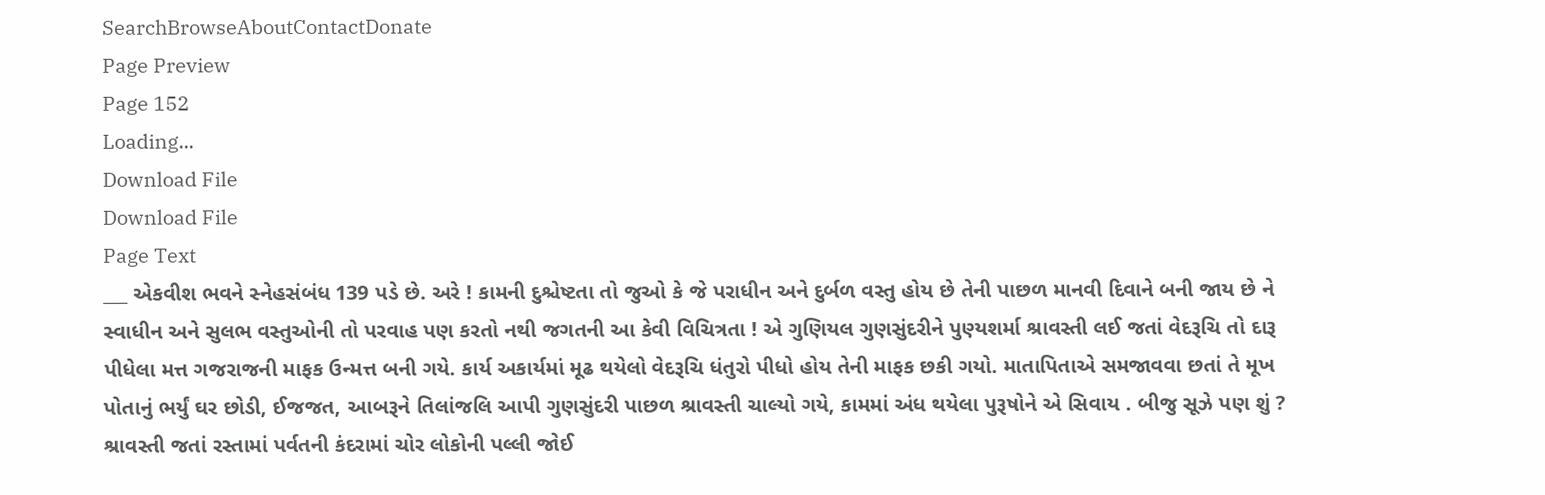SearchBrowseAboutContactDonate
Page Preview
Page 152
Loading...
Download File
Download File
Page Text
___ એકવીશ ભવને સ્નેહસંબંધ 139 પડે છે. અરે ! કામની દુશ્ચેષ્ટતા તો જુઓ કે જે પરાધીન અને દુર્બળ વસ્તુ હોય છે તેની પાછળ માનવી દિવાને બની જાય છે ને સ્વાધીન અને સુલભ વસ્તુઓની તો પરવાહ પણ કરતો નથી જગતની આ કેવી વિચિત્રતા ! એ ગુણિયલ ગુણસુંદરીને પુણ્યશર્મા શ્રાવસ્તી લઈ જતાં વેદરૂચિ તો દારૂ પીધેલા મત્ત ગજરાજની માફક ઉન્મત્ત બની ગયે. કાર્ય અકાર્યમાં મૂઢ થયેલો વેદરૂચિ ધંતુરો પીધો હોય તેની માફક છકી ગયો. માતાપિતાએ સમજાવવા છતાં તે મૂખ પોતાનું ભર્યું ઘર છોડી, ઈજજત, આબરૂને તિલાંજલિ આપી ગુણસુંદરી પાછળ શ્રાવસ્તી ચાલ્યો ગયે, કામમાં અંધ થયેલા પુરૂષોને એ સિવાય . બીજુ સૂઝે પણ શું ? શ્રાવસ્તી જતાં રસ્તામાં પર્વતની કંદરામાં ચોર લોકોની પલ્લી જોઈ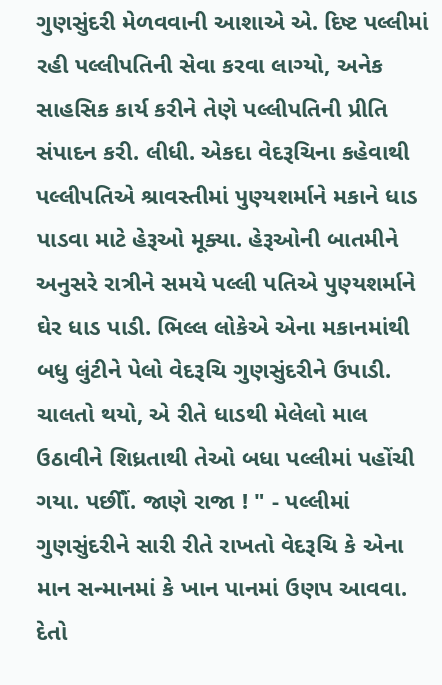ગુણસુંદરી મેળવવાની આશાએ એ. દિષ્ટ પલ્લીમાં રહી પલ્લીપતિની સેવા કરવા લાગ્યો, અનેક સાહસિક કાર્ય કરીને તેણે પલ્લીપતિની પ્રીતિ સંપાદન કરી. લીધી. એકદા વેદરૂચિના કહેવાથી પલ્લીપતિએ શ્રાવસ્તીમાં પુણ્યશર્માને મકાને ધાડ પાડવા માટે હેરૂઓ મૂક્યા. હેરૂઓની બાતમીને અનુસરે રાત્રીને સમયે પલ્લી પતિએ પુણ્યશર્માને ઘેર ધાડ પાડી. ભિલ્લ લોકેએ એના મકાનમાંથી બધુ લુંટીને પેલો વેદરૂચિ ગુણસુંદરીને ઉપાડી. ચાલતો થયો, એ રીતે ધાડથી મેલેલો માલ ઉઠાવીને શિધ્રતાથી તેઓ બધા પલ્લીમાં પહોંચી ગયા. પછીૌં. જાણે રાજા ! " - પલ્લીમાં ગુણસુંદરીને સારી રીતે રાખતો વેદરૂચિ કે એના માન સન્માનમાં કે ખાન પાનમાં ઉણપ આવવા. દેતો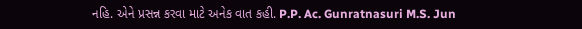નહિ. એને પ્રસન્ન કરવા માટે અનેક વાત કહી. P.P. Ac. Gunratnasuri M.S. Jun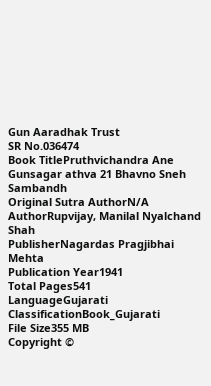Gun Aaradhak Trust
SR No.036474
Book TitlePruthvichandra Ane Gunsagar athva 21 Bhavno Sneh Sambandh
Original Sutra AuthorN/A
AuthorRupvijay, Manilal Nyalchand Shah
PublisherNagardas Pragjibhai Mehta
Publication Year1941
Total Pages541
LanguageGujarati
ClassificationBook_Gujarati
File Size355 MB
Copyright ©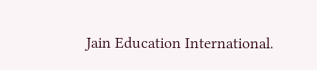Jain Education International.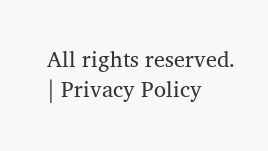All rights reserved. | Privacy Policy